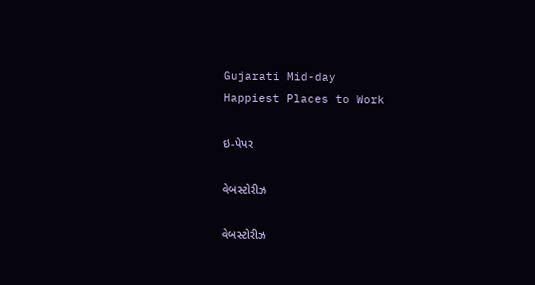Gujarati Mid-day
Happiest Places to Work

ઇ-પેપર

વેબસ્ટોરીઝ

વેબસ્ટોરીઝ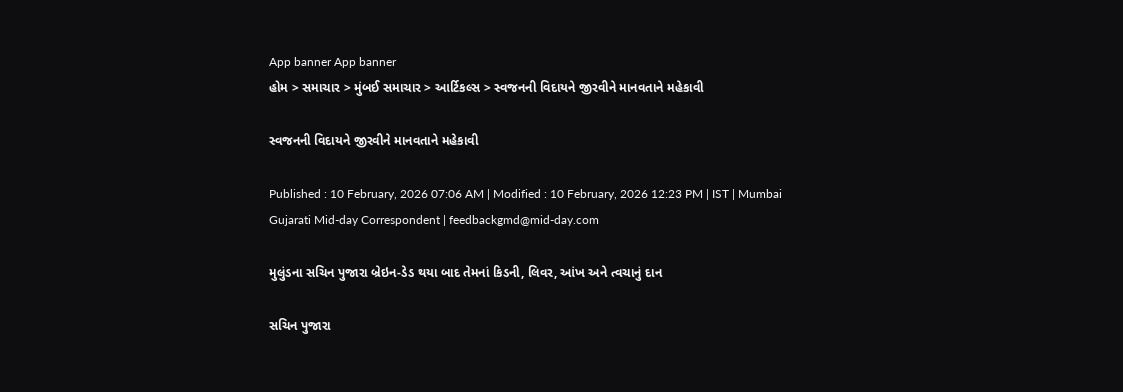App banner App banner
હોમ > સમાચાર > મુંબઈ સમાચાર > આર્ટિકલ્સ > સ્વજનની વિદાયને જીરવીને માનવતાને મહેકાવી

સ્વજનની વિદાયને જીરવીને માનવતાને મહેકાવી

Published : 10 February, 2026 07:06 AM | Modified : 10 February, 2026 12:23 PM | IST | Mumbai
Gujarati Mid-day Correspondent | feedbackgmd@mid-day.com

મુલુંડના સચિન પુજારા બ્રેઇન-ડેડ થયા બાદ તેમનાં કિડની, લિવર, આંખ અને ત્વચાનું દાન

સચિન પુજારા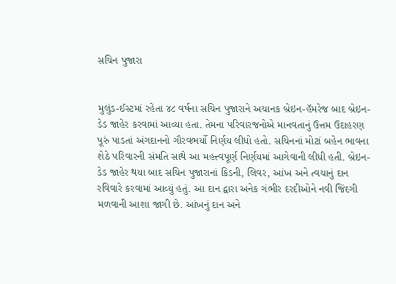સચિન પુજારા


મુલુંડ-ઈસ્ટમાં રહેતા ૪૮ વર્ષના સચિન પુજારાને અચાનક બ્રેઇન-હૅમરેજ બાદ બ્રેઇન-ડેડ જાહેર કરવામાં આવ્યા હતા. તેમના પરિવારજનોએ માનવતાનું ઉત્તમ ઉદાહરણ પૂરું પાડતાં અંગદાનનો ગૌરવભર્યો નિર્ણય લીધો હતો. સચિનનાં મોટાં બહેન ભાવના શેઠે પરિવારની સંમતિ સાથે આ મહત્ત્વપૂર્ણ નિર્ણયમાં આગેવાની લીધી હતી. બ્રેઇન-ડેડ જાહેર થયા બાદ સચિન પુજારાનાં કિડની, લિવર, આંખ અને ત્વચાનું દાન રવિવારે કરવામાં આવ્યું હતું. આ દાન દ્વારા અનેક ગંભીર દરદીઓને નવી જિંદગી મળવાની આશા જાગી છે. આંખનું દાન અને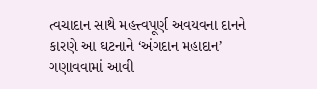ત્વચાદાન સાથે મહત્ત્વપૂર્ણ અવયવના દાનને કારણે આ ઘટનાને ‘અંગદાન મહાદાન’ ગણાવવામાં આવી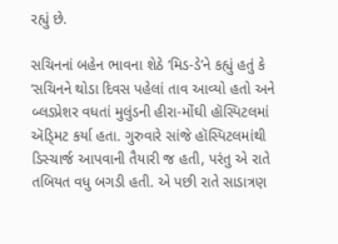રહ્યું છે.

સચિનનાં બહેન ભાવના શેઠે ‘મિડ-ડે’ને કહ્યું હતું કે ‘સચિનને થોડા દિવસ પહેલાં તાવ આવ્યો હતો અને બ્લડપ્રેશર વધતાં મુલુંડની હીરા-મોંઘી હૉસ્પિટલમાં ઍડ્‍મિટ કર્યા હતા. ગુરુવારે સાંજે હૉસ્પિટલમાંથી ડિસ્ચાર્જ આપવાની તૈયારી જ હતી, પરંતુ એ રાતે તબિયત વધુ બગડી હતી. એ પછી રાતે સાડાત્રણ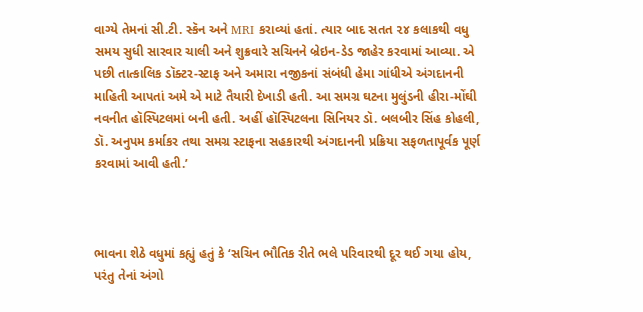વાગ્યે તેમનાં સી.ટી. સ્કૅન અને MRI કરાવ્યાં હતાં. ત્યાર બાદ સતત ૨૪ કલાકથી વધુ સમય સુધી સારવાર ચાલી અને શુક્રવારે સચિનને બ્રેઇન-ડેડ જાહેર કરવામાં આવ્યા. એ પછી તાત્કાલિક ડૉક્ટર-સ્ટાફ અને અમારા નજીકનાં સંબંધી હેમા ગાંધીએ અંગદાનની માહિતી આપતાં અમે એ માટે તૈયારી દેખાડી હતી. આ સમગ્ર ઘટના મુલુંડની હીરા-મોંઘી નવનીત હૉસ્પિટલમાં બની હતી. અહીં હૉસ્પિટલના સિનિયર ડૉ. બલબીર સિંહ કોહલી, ડૉ. અનુપમ કર્માકર તથા સમગ્ર સ્ટાફના સહકારથી અંગદાનની પ્રક્રિયા સફળતાપૂર્વક પૂર્ણ કરવામાં આવી હતી.’



ભાવના શેઠે વધુમાં કહ્યું હતું કે ‘સચિન ભૌતિક રીતે ભલે પરિવારથી દૂર થઈ ગયા હોય, પરંતુ તેનાં અંગો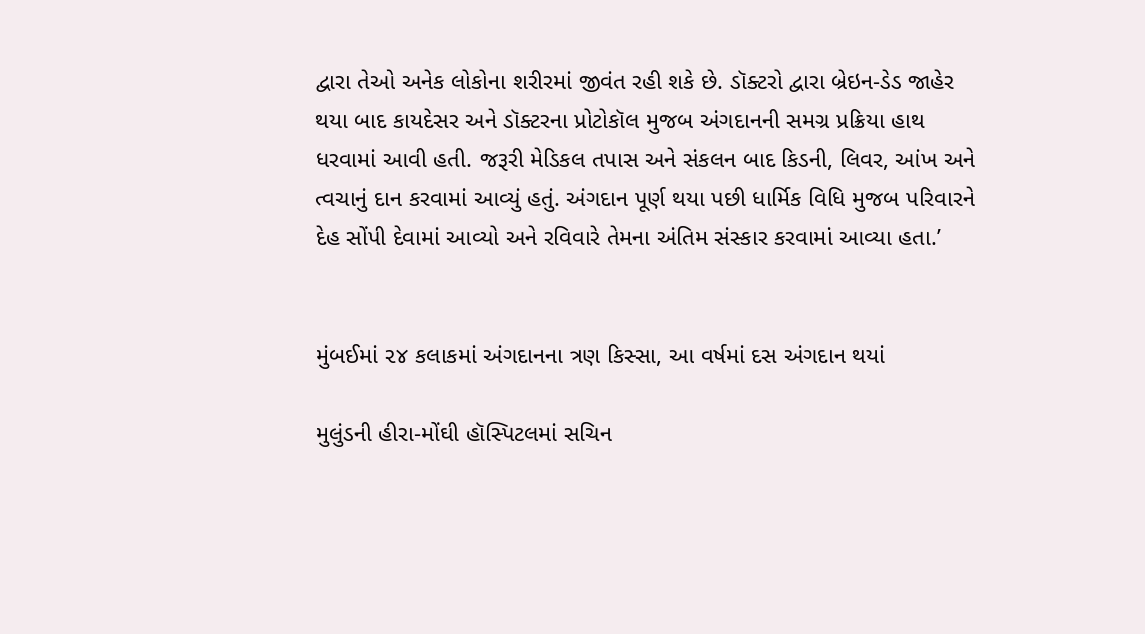દ્વારા તેઓ અનેક લોકોના શરીરમાં જીવંત રહી શકે છે. ડૉક્ટરો દ્વારા બ્રેઇન-ડેડ જાહેર થયા બાદ કાયદેસર અને ડૉક્ટરના પ્રોટોકૉલ મુજબ અંગદાનની સમગ્ર પ્રક્રિયા હાથ ધરવામાં આવી હતી. જરૂરી મેડિકલ તપાસ અને સંકલન બાદ કિડની, લિવર, આંખ અને ત્વચાનું દાન કરવામાં આવ્યું હતું. અંગદાન પૂર્ણ થયા પછી ધાર્મિક વિધિ મુજબ પરિવારને દેહ સોંપી દેવામાં આવ્યો અને રવિવારે તેમના અંતિમ સંસ્કાર કરવામાં આવ્યા હતા.’


મુંબઈમાં ૨૪ કલાકમાં અંગદાનના ત્રણ કિસ્સા, આ વર્ષમાં દસ અંગદાન થયાં

મુલુંડની હીરા-મોંઘી હૉસ્પિટલમાં સચિન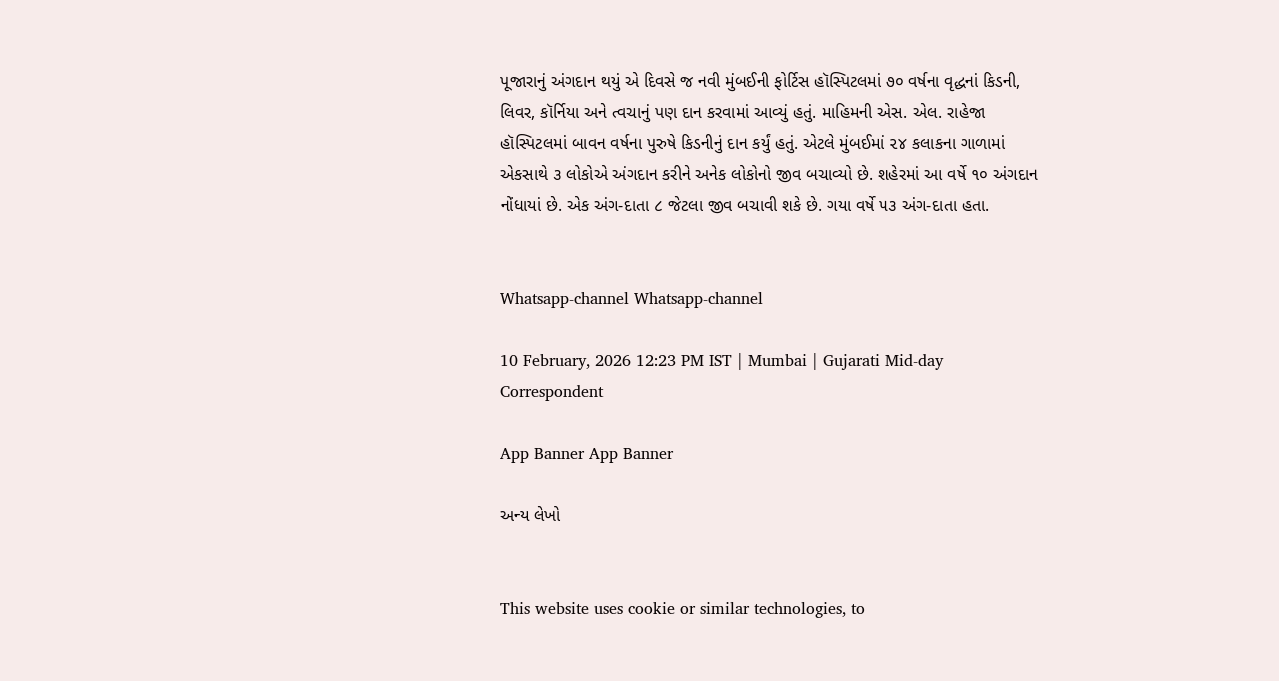પૂજારાનું અંગદાન થયું એ દિવસે જ નવી મુંબઈની ફોર્ટિસ હૉસ્પિટલમાં ૭૦ વર્ષના વૃદ્ધનાં કિડની, લિવર, કૉર્નિયા અને ત્વચાનું પણ દાન કરવામાં આવ્યું હતું. માહિમની એસ. એલ. રાહેજા હૉસ્પિટલમાં બાવન વર્ષના પુરુષે કિડનીનું દાન કર્યું હતું. એટલે મુંબઈમાં ૨૪ કલાકના ગાળામાં એકસાથે ૩ લોકોએ અંગદાન કરીને અનેક લોકોનો જીવ બચાવ્યો છે. શહેરમાં આ વર્ષે ૧૦ અંગદાન નોંધાયાં છે. એક અંગ-દાતા ૮ જેટલા જીવ બચાવી શકે છે. ગયા વર્ષે ૫૩ અંગ-દાતા હતા.


Whatsapp-channel Whatsapp-channel

10 February, 2026 12:23 PM IST | Mumbai | Gujarati Mid-day Correspondent

App Banner App Banner

અન્ય લેખો


This website uses cookie or similar technologies, to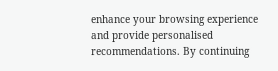enhance your browsing experience and provide personalised recommendations. By continuing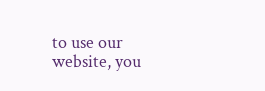to use our website, you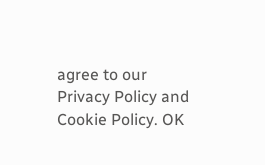agree to our Privacy Policy and Cookie Policy. OK